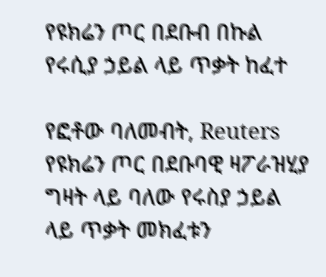የዩክሬን ጦር በደቡብ በኩል የሩሲያ ኃይል ላይ ጥቃት ከፈተ

የፎቶው ባለመብት, Reuters
የዩክሬን ጦር በደቡባዊ ዛፖራዝሂያ ግዛት ላይ ባለው የሩስያ ኃይል ላይ ጥቃት መክፈቱን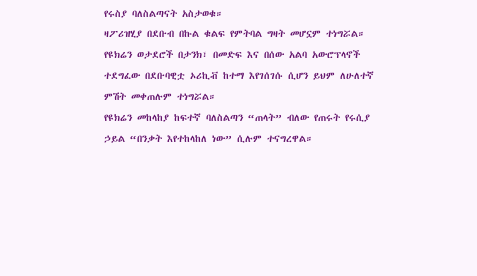የሩስያ ባለስልጣናት አስታወቁ።
ዛፖሪዝሂያ በደቡብ በኩል ቁልፍ የምትባል ግዛት መሆኗም ተነግሯል።
የዩክሬን ወታደሮች በታንክ፣ በመድፍ እና በሰው አልባ አውሮፕላኖች ተደግፈው በደቡባዊቷ ኦሪኪቭ ከተማ እየገሰገሱ ሲሆን ይህም ለሁለተኛ ምሽት መቀጠሉም ተነግሯል።
የዩክሬን መከላከያ ከፍተኛ ባለስልጣን “ጠላት” ብለው የጠሩት የሩሲያ ኃይል “በንቃት እየተከላከለ ነው” ሲሉም ተናግረዋል።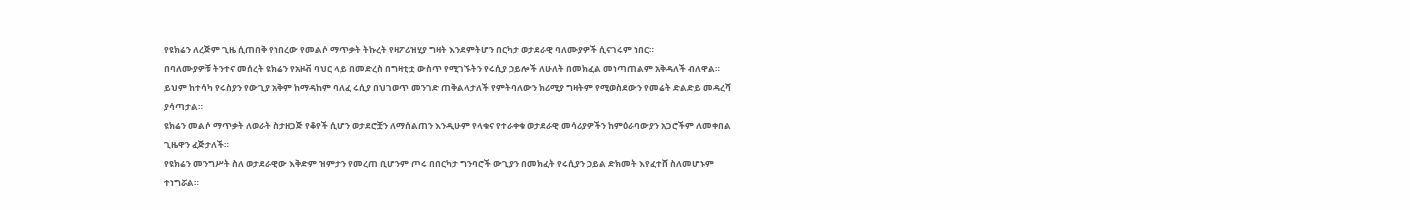የዩክሬን ለረጅም ጊዜ ሲጠበቅ የነበረው የመልሶ ማጥቃት ትኩረት የዛፖሪዝሂያ ግዛት እንደምትሆን በርካታ ወታደራዊ ባለሙያዎች ሲናገሩም ነበር።
በባለሙያዎቹ ትንተና መሰረት ዩክሬን የአዞቭ ባህር ላይ በመድረስ በግዛቲቷ ውስጥ የሚገኙትን የሩሲያ ኃይሎች ለሁለት በመክፈል መነጣጠልም አቅዳለች ብለዋል።
ይህም ከተሳካ የሩስያን የውጊያ አቅም ከማዳከም ባለፈ ሩሲያ በህገወጥ መንገድ ጠቅልላታለች የምትባለውን ክሪሚያ ግዛትም የሚወስደውን የመሬት ድልድይ መዳረሻ ያሳጣታል።
ዩክሬን መልሶ ማጥቃት ለወራት ስታዘጋጅ የቆየች ሲሆን ወታደሮቿን ለማሰልጠን እንዲሁም የላቁና የተራቀቁ ወታደራዊ መሳሪያዎችን ከምዕራባውያን አጋሮችም ለመቀበል ጊዜዋን ፈጅታለች።
የዩክሬን መንግሥት ስለ ወታደራዊው እቅድም ዝምታን የመረጠ ቢሆንም ጦሩ በበርካታ ግንባሮች ውጊያን በመክፈት የሩሲያን ኃይል ድክመት እየፈተሸ ስለመሆኑም ተነግሯል።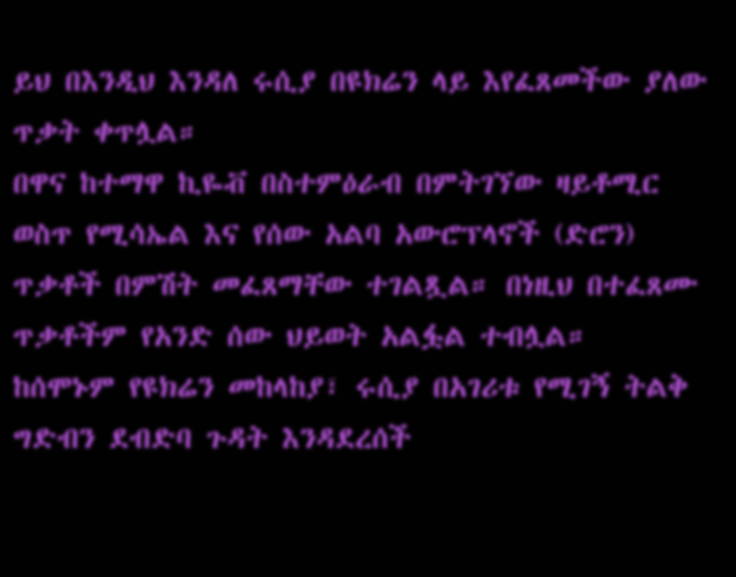ይህ በእንዲህ እንዳለ ሩሲያ በዩክሬን ላይ እየፈጸመችው ያለው ጥቃት ቀጥሏል።
በዋና ከተማዋ ኪዬቭ በስተምዕራብ በምትገኘው ዛይቶሚር ወስጥ የሚሳኤል እና የሰው አልባ አውሮፕላኖች (ድሮን) ጥቃቶች በምሽት መፈጸማቸው ተገልጿል። በነዚህ በተፈጸሙ ጥቃቶችም የአንድ ሰው ህይወት አልፏል ተብሏል።
ከሰሞኑም የዩክሬን መከላከያ፣ ሩሲያ በአገሪቱ የሚገኝ ትልቅ ግድብን ደብድባ ጉዳት እንዳደረሰች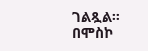ገልጿል።
በሞስኮ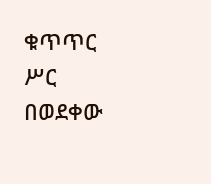ቁጥጥር ሥር በወደቀው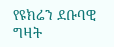የዩክሬን ደቡባዊ ግዛት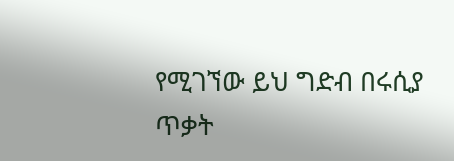የሚገኘው ይህ ግድብ በሩሲያ ጥቃት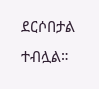ደርሶበታል ተብሏል።